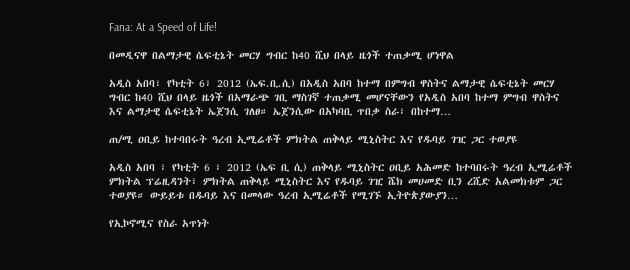Fana: At a Speed of Life!

በመዲናዋ በልማታዊ ሴፍቲኔት መርሃ ግብር ከ40 ሺህ በላይ ዜጎች ተጠቃሚ ሆነዋል

አዲስ አበባ፣ የካቲት 6፣ 2012 (ኤፍ.ቢ.ሲ) በአዲስ አበባ ከተማ በምግብ ዋስትና ልማታዊ ሴፍቲኔት መርሃ ግብር ከ40 ሺህ በላይ ዜጎች በአማራጭ ገቢ ማስገኛ ተጠቃሚ መሆናቸውን የአዲስ አበባ ከተማ ምግብ ዋስትና እና ልማታዊ ሴፍቲኔት ኤጀንሲ ገለፀ። ኤጀንሲው በአካባቢ ጥበቃ ስራ፣ በከተማ…

ጠ/ሚ ዐቢይ ከተባበሩት ዓረብ ኢሚሬቶች ምክትል ጠቅላይ ሚኒስትር እና የዱባይ ገዢ ጋር ተወያዩ

አዲስ አበባ ፣ የካቲት 6 ፣ 2012 (ኤፍ ቢ ሲ) ጠቅላይ ሚኒስትር ዐቢይ አሕመድ ከተባበሩት ዓረብ ኢሚሬቶች ምክትል ፕሬዚዳንት፣ ምክትል ጠቅላይ ሚኒስትር እና የዱባይ ገዢ ሼክ መሀመድ ቢን ረሺድ አልመክቱም ጋር ተወያዩ። ውይይቱ በዱባይ እና በመላው ዓረብ ኢሚሬቶች የሚገኙ ኢትዮጵያውያን…

የኢኮኖሚና የስራ አጥነት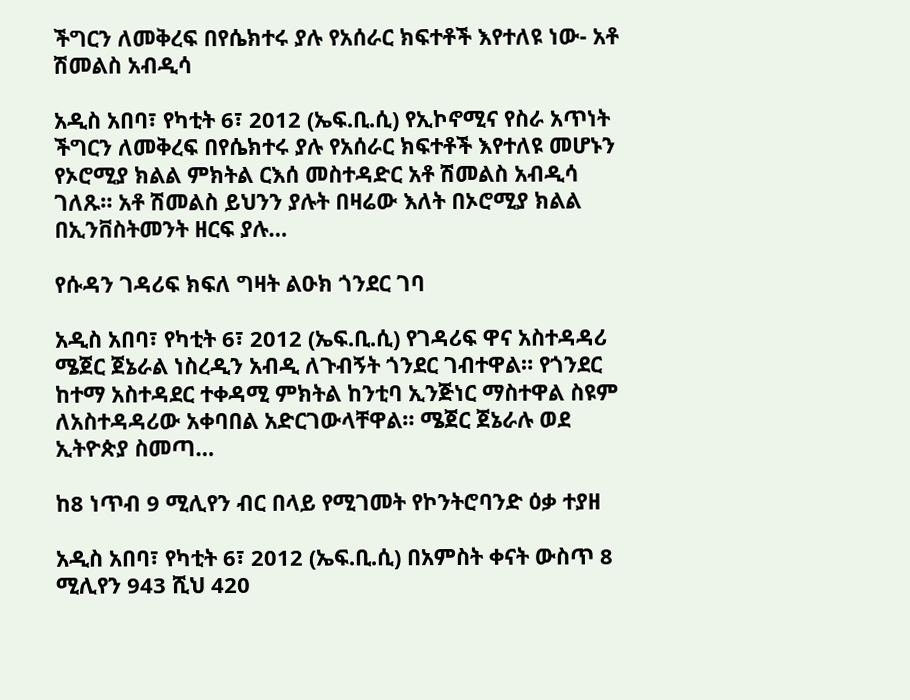ችግርን ለመቅረፍ በየሴክተሩ ያሉ የአሰራር ክፍተቶች እየተለዩ ነው- አቶ ሽመልስ አብዲሳ

አዲስ አበባ፣ የካቲት 6፣ 2012 (ኤፍ.ቢ.ሲ) የኢኮኖሚና የስራ አጥነት ችግርን ለመቅረፍ በየሴክተሩ ያሉ የአሰራር ክፍተቶች እየተለዩ መሆኑን የኦሮሚያ ክልል ምክትል ርእሰ መስተዳድር አቶ ሽመልስ አብዲሳ ገለጹ። አቶ ሽመልስ ይህንን ያሉት በዛሬው እለት በኦሮሚያ ክልል በኢንቨስትመንት ዘርፍ ያሉ…

የሱዳን ገዳሪፍ ክፍለ ግዛት ልዑክ ጎንደር ገባ

አዲስ አበባ፣ የካቲት 6፣ 2012 (ኤፍ.ቢ.ሲ) የገዳሪፍ ዋና አስተዳዳሪ ሜጀር ጀኔራል ነስረዲን አብዲ ለጉብኝት ጎንደር ገብተዋል። የጎንደር ከተማ አስተዳደር ተቀዳሚ ምክትል ከንቲባ ኢንጅነር ማስተዋል ስዩም ለአስተዳዳሪው አቀባበል አድርገውላቸዋል። ሜጀር ጀኔራሉ ወደ ኢትዮጵያ ስመጣ…

ከ8 ነጥብ 9 ሚሊየን ብር በላይ የሚገመት የኮንትሮባንድ ዕቃ ተያዘ

አዲስ አበባ፣ የካቲት 6፣ 2012 (ኤፍ.ቢ.ሲ) በአምስት ቀናት ውስጥ 8 ሚሊየን 943 ሺህ 420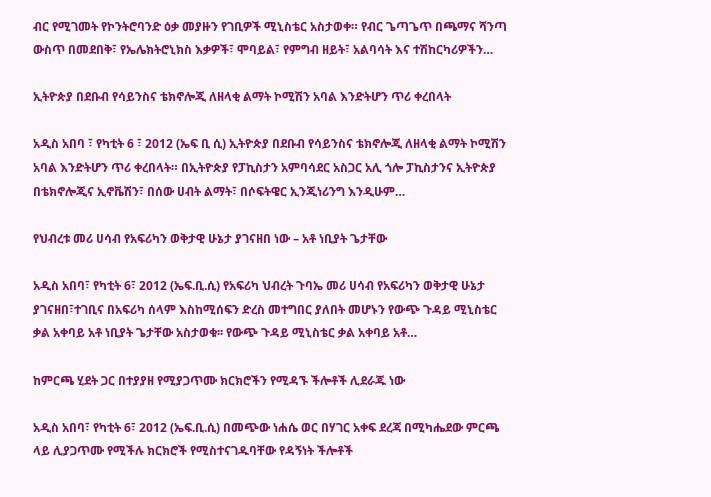ብር የሚገመት የኮንትሮባንድ ዕቃ መያዙን የገቢዎች ሚኒስቴር አስታወቀ። የብር ጌጣጌጥ በጫማና ሻንጣ ውስጥ በመደበቅ፣ የኤሌክትሮኒክስ እቃዎች፣ ሞባይል፣ የምግብ ዘይት፣ አልባሳት እና ተሽከርካሪዎችን…

ኢትዮጵያ በደቡብ የሳይንስና ቴክኖሎጂ ለዘላቂ ልማት ኮሚሽን አባል እንድትሆን ጥሪ ቀረበላት

አዲስ አበባ ፣ የካቲት 6 ፣ 2012 (ኤፍ ቢ ሲ) ኢትዮጵያ በደቡብ የሳይንስና ቴክኖሎጂ ለዘላቂ ልማት ኮሚሽን አባል እንድትሆን ጥሪ ቀረበላት። በኢትዮጵያ የፓኪስታን አምባሳደር አስጋር አሊ ጎሎ ፓኪስታንና ኢትዮጵያ በቴክኖሎጂና ኢኖቬሽን፣ በሰው ሀብት ልማት፣ በሶፍትዌር ኢንጂነሪንግ እንዲሁም…

የህብረቱ መሪ ሀሳብ የአፍሪካን ወቅታዊ ሁኔታ ያገናዘበ ነው – አቶ ነቢያት ጌታቸው

አዲስ አበባ፣ የካቲት 6፣ 2012 (ኤፍ.ቢ.ሲ) የአፍሪካ ህብረት ጉባኤ መሪ ሀሳብ የአፍሪካን ወቅታዊ ሁኔታ ያገናዘበ፣ተገቢና በአፍሪካ ሰላም እስከሚሰፍን ድረስ መተግበር ያለበት መሆኑን የውጭ ጉዳይ ሚኒስቴር ቃል አቀባይ አቶ ነቢያት ጌታቸው አስታወቁ፡፡ የውጭ ጉዳይ ሚኒስቴር ቃል አቀባይ አቶ…

ከምርጫ ሂደት ጋር በተያያዘ የሚያጋጥሙ ክርክሮችን የሚዳኙ ችሎቶች ሊደራጁ ነው

አዲስ አበባ፣ የካቲት 6፣ 2012 (ኤፍ.ቢ.ሲ) በመጭው ነሐሴ ወር በሃገር አቀፍ ደረጃ በሚካሔደው ምርጫ ላይ ሊያጋጥሙ የሚችሉ ክርክሮች የሚስተናገዱባቸው የዳኝነት ችሎቶች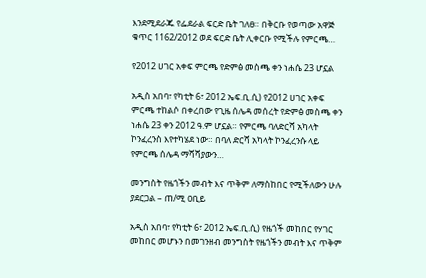እንደሚደራጁ የፌደራል ፍርድ ቤት ገለፀ። በቅርቡ የወጣው አዋጅ ቁጥር 1162/2012 ወደ ፍርድ ቤት ሊቀርቡ የሚችሉ የምርጫ…

የ2012 ሀገር አቀፍ ምርጫ የድምፅ መስጫ ቀን ነሐሴ 23 ሆኗል

አዲስ አበባ፣ የካቲት 6፣ 2012 ኤፍ.ቢ.ሲ) የ2012 ሀገር አቀፍ ምርጫ ተከልሶ በቀረበው የጊዜ ሰሌዳ መሰረት የድምፅ መስጫ ቀን ነሐሴ 23 ቀን 2012 ዓ.ም ሆኗል። የምርጫ ባለድርሻ አካላት ኮንፈረንስ እየተካሄደ ነው። በባለ ድርሻ አካላት ኮንፈረንሱ ላይ የምርጫ ሰሌዳ ማሻሻያውን…

መንግስት የዜጎችን መብት እና ጥቅም ለማስከበር የሚችለውን ሁሉ ያደርጋል – ጠ/ሚ ዐቢይ

አዲስ አበባ፣ የካቲት 6፣ 2012 ኤፍ.ቢ.ሲ) የዜጎች መከበር የሃገር መከበር መሆኑን በመገንዘብ መንግስት የዜጎችን መብት እና ጥቅም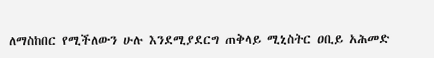ለማስከበር የሚችለውን ሁሉ እንደሚያደርግ ጠቅላይ ሚኒስትር ዐቢይ አሕመድ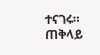ተናገሩ። ጠቅላይ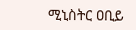ሚኒስትር ዐቢይ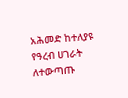አሕመድ ከተለያዩ የዓረብ ሀገራት ለተውጣጡ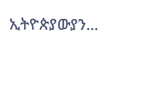ኢትዮጵያውያን…